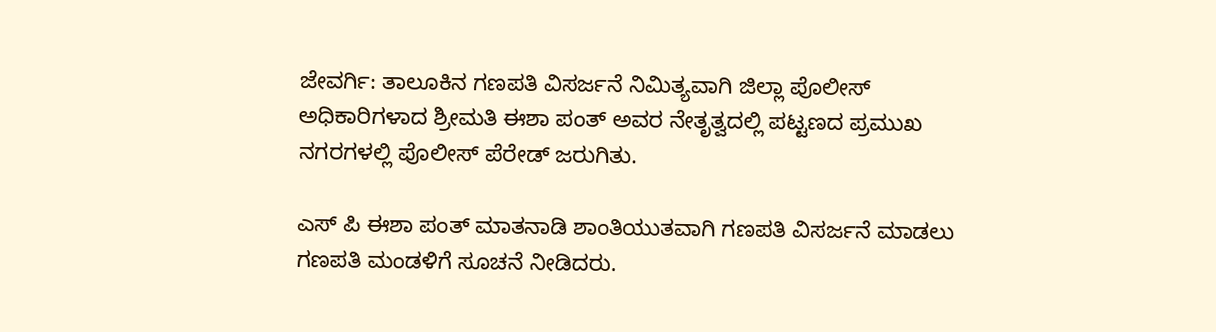ಜೇವರ್ಗಿ: ತಾಲೂಕಿನ ಗಣಪತಿ ವಿಸರ್ಜನೆ ನಿಮಿತ್ಯವಾಗಿ ಜಿಲ್ಲಾ ಪೊಲೀಸ್ ಅಧಿಕಾರಿಗಳಾದ ಶ್ರೀಮತಿ ಈಶಾ ಪಂತ್ ಅವರ ನೇತೃತ್ವದಲ್ಲಿ ಪಟ್ಟಣದ ಪ್ರಮುಖ ನಗರಗಳಲ್ಲಿ ಪೊಲೀಸ್ ಪೆರೇಡ್ ಜರುಗಿತು.

ಎಸ್ ಪಿ ಈಶಾ ಪಂತ್ ಮಾತನಾಡಿ ಶಾಂತಿಯುತವಾಗಿ ಗಣಪತಿ ವಿಸರ್ಜನೆ ಮಾಡಲು ಗಣಪತಿ ಮಂಡಳಿಗೆ ಸೂಚನೆ ನೀಡಿದರು.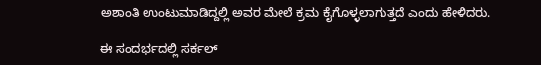ಅಶಾಂತಿ ಉಂಟುಮಾಡಿದ್ದಲ್ಲಿ ಅವರ ಮೇಲೆ ಕ್ರಮ ಕೈಗೊಳ್ಳಲಾಗುತ್ತದೆ ಎಂದು ಹೇಳಿದರು.

ಈ ಸಂದರ್ಭದಲ್ಲಿ ಸರ್ಕಲ್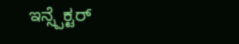ಇನ್ಸ್ಪೆಕ್ಟರ್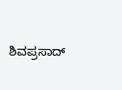ಶಿವಪ್ರಸಾದ್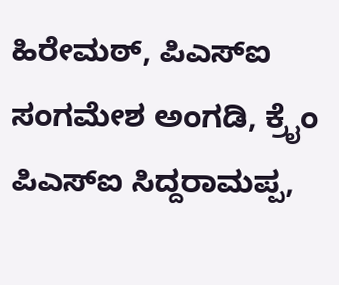ಹಿರೇಮಠ್, ಪಿಎಸ್ಐ ಸಂಗಮೇಶ ಅಂಗಡಿ, ಕ್ರೈಂ ಪಿಎಸ್ಐ ಸಿದ್ದರಾಮಪ್ಪ,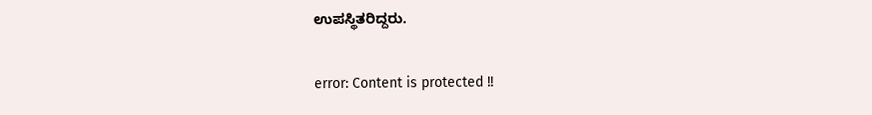ಉಪಸ್ಥಿತರಿದ್ದರು.

error: Content is protected !!